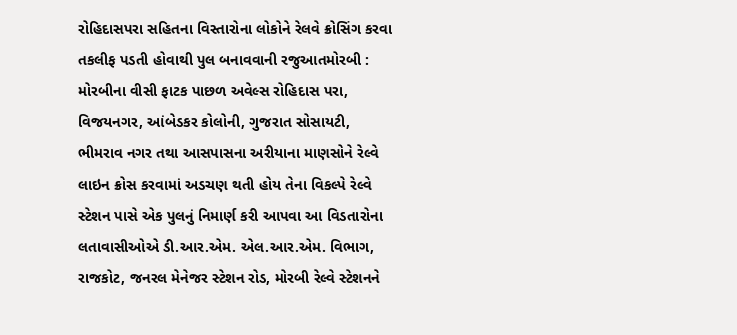રોહિદાસપરા સહિતના વિસ્તારોના લોકોને રેલવે ક્રોસિંગ કરવા તકલીફ પડતી હોવાથી પુલ બનાવવાની રજુઆતમોરબી : મોરબીના વીસી ફાટક પાછળ અવેલ્સ રોહિદાસ પરા, વિજયનગર, આંબેડકર કોલોની, ગુજરાત સોસાયટી, ભીમરાવ નગર તથા આસપાસના અરીયાના માણસોને રેલ્વે લાઇન ક્રોસ કરવામાં અડચણ થતી હોય તેના વિકલ્પે રેલ્વે સ્ટેશન પાસે એક પુલનું નિમાર્ણ કરી આપવા આ વિડતારોના લતાવાસીઓએ ડી.આર.એમ. એલ.આર.એમ. વિભાગ, રાજકોટ, જનરલ મેનેજર સ્ટેશન રોડ, મોરબી રેલ્વે સ્ટેશનને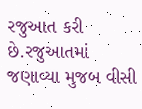રજુઆત કરી છે.રજુઆતમાં જણાવ્યા મુજબ વીસી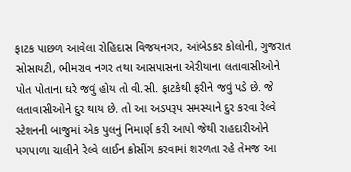ફાટક પાછળ આવેલા રોહિદાસ વિજયનગર, આંબેડકર કોલોની, ગુજરાત સોસાયટી, ભીમરાવ નગર તથા આસપાસના એરીયાના લતાવાસીઓને પોત પોતાના ઘરે જવું હોય તો વી.સી. ફાટકેથી ફરીને જવું પડે છે. જે લતાવાસીઓને દુર થાય છે. તો આ અડપરૂપ સમસ્યાને દુર કરવા રેલ્વે સ્ટેશનની બાજુમાં એક પુલનું નિમાર્ણ કરી આપો જેથી રાહદારીઓને પગપાળા ચાલીને રેલ્વે લાઈન ક્રોસીંગ કરવામાં શરળતા રહે તેમજ આ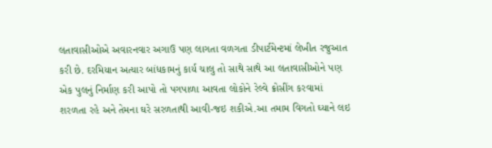લતાવાસીઓએ અવારનવાર અગાઉ પણ લાગતા વળગતા ડીપાર્ટમેન્ટમાં લેખીત રજુઆત કરી છે. દરમિયાન અત્યાર બાંધકામનું કાર્ય ચાલુ તો સાથે સાથે આ લતાવાસીઓને પણ એક પુલનું નિર્માણ કરી આપો તો પગપાળા આવતા લોકોને રેલ્વે ક્રોસીંગ કરવામાં શરળતા રહે અને તેમના ઘરે સરળતાથી આવી-જઇ શકીએ.આ તમામ વિગતો ઘ્યાને લઇ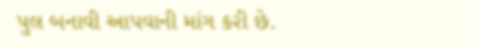પુલ બનાવી આપવાની માંગ કરી છે.